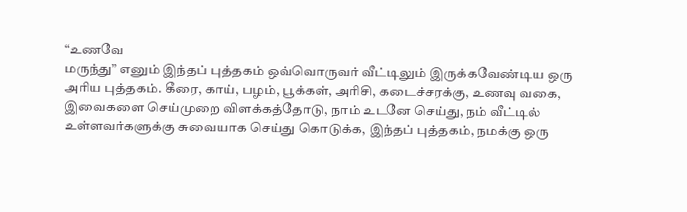“உணவே
மருந்து” எனும் இந்தப் புத்தகம் ஒவ்வொருவர் வீட்டிலும் இருக்கவேண்டிய ஒரு
அரிய புத்தகம். கீரை, காய், பழம், பூக்கள், அரிசி, கடைச்சரக்கு, உணவு வகை,
இவைகளை செய்முறை விளக்கத்தோடு, நாம் உடனே செய்து, நம் வீட்டில்
உள்ளவர்களுக்கு சுவையாக செய்து கொடுக்க, இந்தப் புத்தகம், நமக்கு ஒரு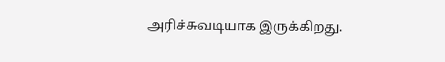அரிச்சுவடியாக இருக்கிறது.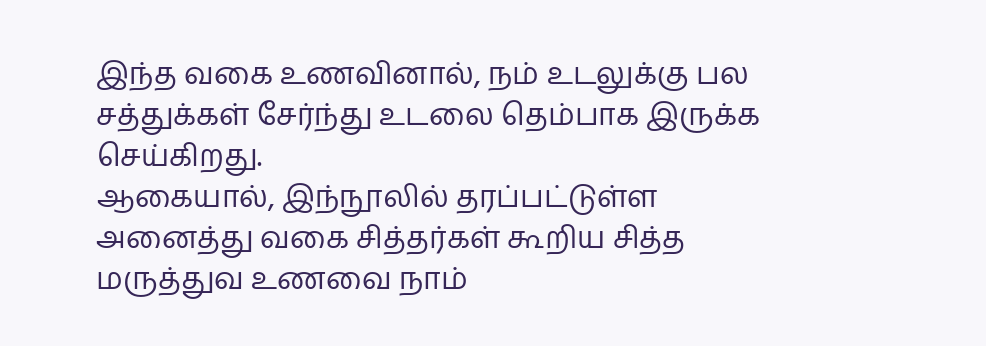இந்த வகை உணவினால், நம் உடலுக்கு பல சத்துக்கள் சேர்ந்து உடலை தெம்பாக இருக்க செய்கிறது.
ஆகையால், இந்நூலில் தரப்பட்டுள்ள அனைத்து வகை சித்தர்கள் கூறிய சித்த
மருத்துவ உணவை நாம்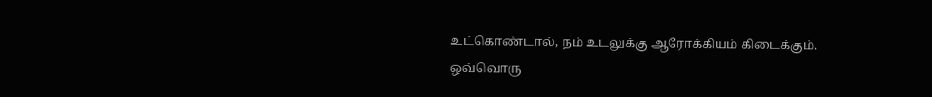உட்கொண்டால், நம் உடலுக்கு ஆரோக்கியம் கிடைக்கும்.
ஒவ்வொரு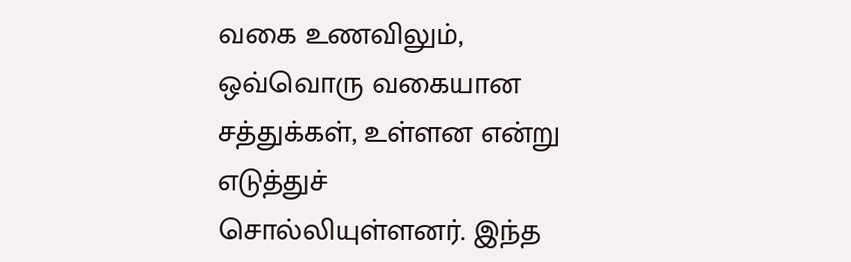வகை உணவிலும், ஒவ்வொரு வகையான சத்துக்கள், உள்ளன என்று எடுத்துச்
சொல்லியுள்ளனர். இந்த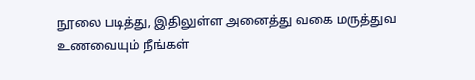நூலை படித்து, இதிலுள்ள அனைத்து வகை மருத்துவ
உணவையும் நீங்கள்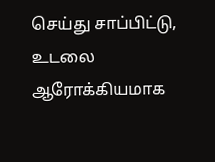செய்து சாப்பிட்டு, உடலை ஆரோக்கியமாக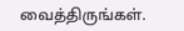வைத்திருங்கள்.